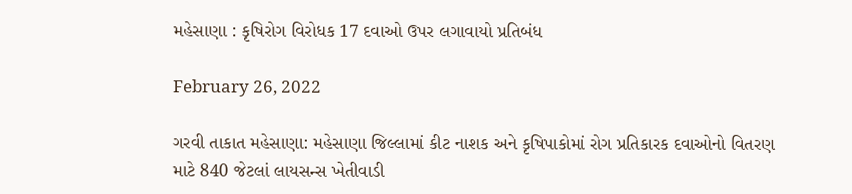મહેસાણા : કૃષિરોગ વિરોધક 17 દવાઓ ઉપર લગાવાયો પ્રતિબંધ

February 26, 2022

ગરવી તાકાત મહેસાણા: મહેસાણા જિલ્લામાં કીટ નાશક અને કૃષિપાકોમાં રોગ પ્રતિકારક દવાઓનો વિતરણ માટે 840 જેટલાં લાયસન્સ ખેતીવાડી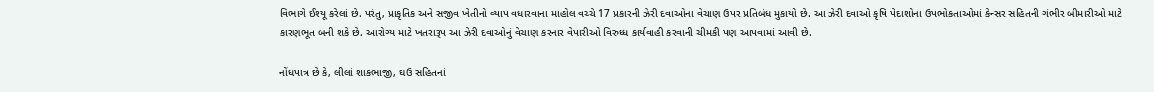વિભાગે ઈશ્યૂ કરેલાં છે. પરંતુ, પ્રાકૃતિક અને સજીવ ખેતીનો વ્યાપ વધારવાના માહોલ વચ્ચે 17 પ્રકારની ઝેરી દવાઓના વેચાણ ઉપર પ્રતિબંધ મુકાયો છે. આ ઝેરી દવાઓ કૃષિ પેદાશોના ઉપભોકતાઓમાં કેન્સર સહિતની ગંભીર બીમારીઓ માટે કારણભૂત બની શકે છે. આરોગ્ય માટે ખતરારૂપ આ ઝેરી દવાઓનું વેચાણ કરનાર વેપારીઓ વિરુધ્ધ કાર્યવાહી કરવાની ચીમકી પણ આપવામાં આવી છે.

નોંધપાત્ર છે કે, લીલાં શાકભાજી, ઘઉ સહિતનાં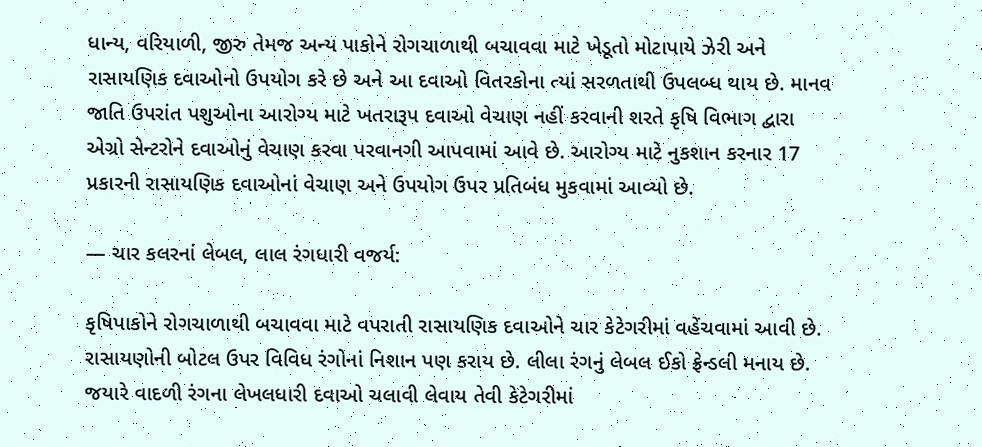ધાન્ય, વરિયાળી, જીરુ તેમજ અન્ય પાકોને રોગચાળાથી બચાવવા માટે ખેડૂતો મોટાપાયે ઝેરી અને રાસાયણિક દવાઓનો ઉપયોગ કરે છે અને આ દવાઓ વિતરકોના ત્યાં સરળતાથી ઉપલબ્ધ થાય છે. માનવ જાતિ ઉપરાંત પશુઓના આરોગ્ય માટે ખતરારૂપ દવાઓ વેચાણ નહીં કરવાની શરતે કૃષિ વિભાગ દ્વારા એગ્રો સેન્ટરોને દવાઓનું વેચાણ કરવા પરવાનગી આપવામાં આવે છે. આરોગ્ય માટે નુકશાન કરનાર 17 પ્રકારની રાસાયણિક દવાઓનાં વેચાણ અને ઉપયોગ ઉપર પ્રતિબંધ મુકવામાં આવ્યો છે.

— ચાર કલરનાં લેબલ, લાલ રંગધારી વજર્ય:

કૃષિપાકોને રોગચાળાથી બચાવવા માટે વપરાતી રાસાયણિક દવાઓને ચાર કેટેગરીમાં વહેંચવામાં આવી છે. રાસાયણોની બોટલ ઉપર વિવિધ રંગોનાં નિશાન પણ કરાય છે. લીલા રંગનું લેબલ ઈકો ફ્રેન્ડલી મનાય છે. જયારે વાદળી રંગના લેખલધારી દવાઓ ચલાવી લેવાય તેવી કેટેગરીમાં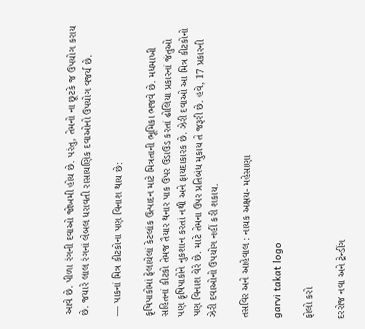આવે છે. પીળા રંગની દવાઓ જોખમી હોય છે. પરંતુ, તેમનો ના છૂટકે જ ઉપયોગ કરાય છે. જયારે લાલ રંગનાં લેબલ ધરાવતી રાસાયણિક દવાઓનો ઉપયોગ વજર્ય છે.

— પાકનાં મિત્ર કીટકોના પણ વિનાશ થાય છે:

કૃષિપાકોમાં ફેલાયેલાં કેટલાંક ઉત્પાદન માટે મિત્રતાની ભૂમિકા ભજવે છે. મધમાખી સહિતનાં કીટકો તેમજ તૈયાર થનાર પાક ઉપર ઉડાઉડ કરતાં ઢોલિયા પ્રકારનાં જંતુઓ પણ કૃષિપાકોને નુકશાન કરતાં નથી અને ફાયદાકારક છે. ઝેરી દવાઓ આ મિત્ર કીટકોનો પણ વિનાશ વેરે છે. માટે તેમના ઉપર પ્રતિબંધ મુકાય તે જરૂરી છે. હવે, 17 પ્રકારની ઝેરી દવાઓનો ઉપયોગ નહીં કરી શકાય.

તસવિર અને આહેવાલ : નાયક અક્ષય- મહેસાણા

garvi takat logo

ફોલો કરો

દરરોજ નવા અને ટ્રેન્ડીંગ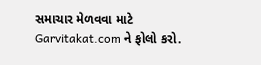સમાચાર મેળવવા માટે Garvitakat.com ને ફોલો કરો.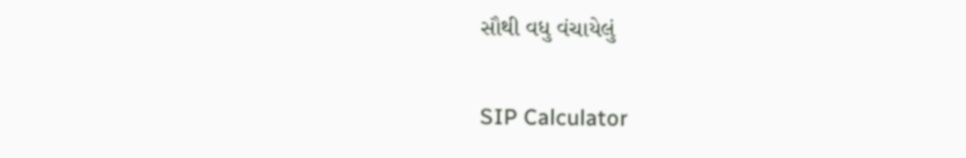સૌથી વધુ વંચાયેલું

SIP Calculator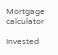Mortgage calculator

Invested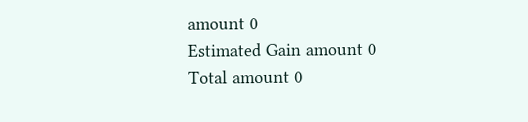amount 0
Estimated Gain amount 0
Total amount 0